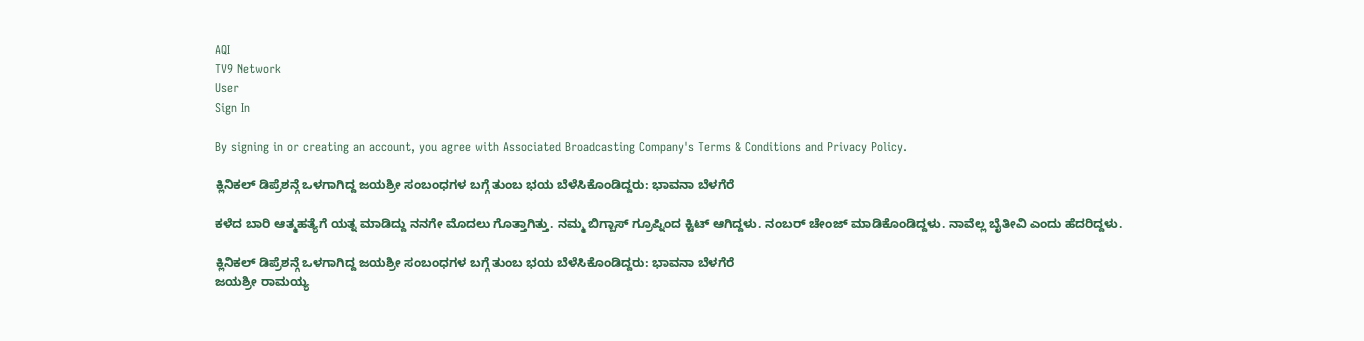AQI
TV9 Network
User
Sign In

By signing in or creating an account, you agree with Associated Broadcasting Company's Terms & Conditions and Privacy Policy.

ಕ್ಲಿನಿಕಲ್ ಡಿಪ್ರೆಶನ್ಗೆ ಒಳಗಾಗಿದ್ದ ಜಯಶ್ರೀ ಸಂಬಂಧಗಳ ಬಗ್ಗೆ ತುಂಬ ಭಯ ಬೆಳೆಸಿಕೊಂಡಿದ್ದರು: ಭಾವನಾ ಬೆಳಗೆರೆ

ಕಳೆದ ಬಾರಿ ಆತ್ಮಹತ್ಯೆಗೆ ಯತ್ನ ಮಾಡಿದ್ದು ನನಗೇ ಮೊದಲು ಗೊತ್ತಾಗಿತ್ತು. ನಮ್ಮ ಬಿಗ್ಬಾಸ್ ಗ್ರೂಪ್ನಿಂದ ಕ್ಟಿಟ್ ಆಗಿದ್ದಳು. ನಂಬರ್ ಚೇಂಜ್ ಮಾಡಿಕೊಂಡಿದ್ದಳು. ನಾವೆಲ್ಲ ಬೈತೀವಿ ಎಂದು ಹೆದರಿದ್ದಳು.

ಕ್ಲಿನಿಕಲ್ ಡಿಪ್ರೆಶನ್ಗೆ ಒಳಗಾಗಿದ್ದ ಜಯಶ್ರೀ ಸಂಬಂಧಗಳ ಬಗ್ಗೆ ತುಂಬ ಭಯ ಬೆಳೆಸಿಕೊಂಡಿದ್ದರು: ಭಾವನಾ ಬೆಳಗೆರೆ
ಜಯಶ್ರೀ ರಾಮಯ್ಯ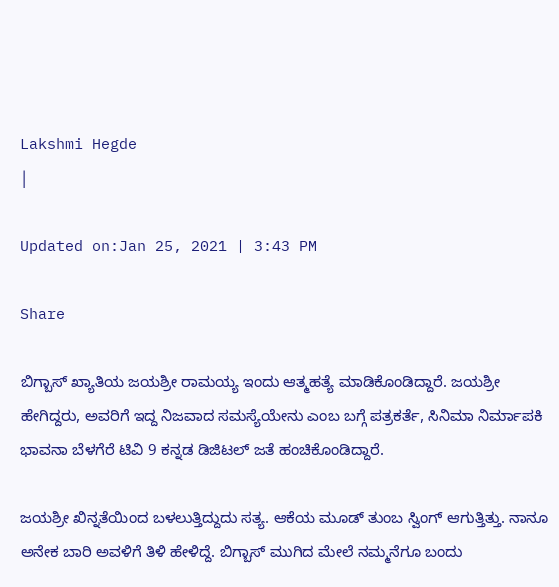Lakshmi Hegde
|

Updated on:Jan 25, 2021 | 3:43 PM

Share

ಬಿಗ್ಬಾಸ್ ಖ್ಯಾತಿಯ ಜಯಶ್ರೀ ರಾಮಯ್ಯ ಇಂದು ಆತ್ಮಹತ್ಯೆ ಮಾಡಿಕೊಂಡಿದ್ದಾರೆ. ಜಯಶ್ರೀ ಹೇಗಿದ್ದರು, ಅವರಿಗೆ ಇದ್ದ ನಿಜವಾದ ಸಮಸ್ಯೆಯೇನು ಎಂಬ ಬಗ್ಗೆ ಪತ್ರಕರ್ತೆ, ಸಿನಿಮಾ ನಿರ್ಮಾಪಕಿ ಭಾವನಾ ಬೆಳಗೆರೆ ಟಿವಿ 9 ಕನ್ನಡ ಡಿಜಿಟಲ್ ಜತೆ ಹಂಚಿಕೊಂಡಿದ್ದಾರೆ.

ಜಯಶ್ರೀ ಖಿನ್ನತೆಯಿಂದ ಬಳಲುತ್ತಿದ್ದುದು ಸತ್ಯ. ಆಕೆಯ ಮೂಡ್ ತುಂಬ ಸ್ವಿಂಗ್ ಆಗುತ್ತಿತ್ತು. ನಾನೂ ಅನೇಕ ಬಾರಿ ಅವಳಿಗೆ ತಿಳಿ ಹೇಳಿದ್ದೆ. ಬಿಗ್ಬಾಸ್ ಮುಗಿದ ಮೇಲೆ ನಮ್ಮನೆಗೂ ಬಂದು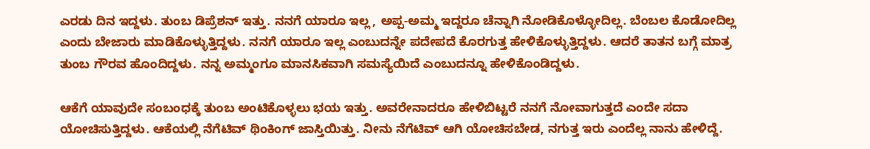ಎರಡು ದಿನ ಇದ್ದಳು. ತುಂಬ ಡಿಪ್ರೆಶನ್ ಇತ್ತು. ನನಗೆ ಯಾರೂ ಇಲ್ಲ, ಅಪ್ಪ-ಅಮ್ಮ ಇದ್ದರೂ ಚೆನ್ನಾಗಿ ನೋಡಿಕೊಳ್ಳೋದಿಲ್ಲ. ಬೆಂಬಲ ಕೊಡೋದಿಲ್ಲ ಎಂದು ಬೇಜಾರು ಮಾಡಿಕೊಳ್ಳುತ್ತಿದ್ದಳು. ನನಗೆ ಯಾರೂ ಇಲ್ಲ ಎಂಬುದನ್ನೇ ಪದೇಪದೆ ಕೊರಗುತ್ತ ಹೇಳಿಕೊಳ್ಳುತ್ತಿದ್ದಳು. ಆದರೆ ತಾತನ ಬಗ್ಗೆ ಮಾತ್ರ ತುಂಬ ಗೌರವ ಹೊಂದಿದ್ದಳು. ನನ್ನ ಅಮ್ಮಂಗೂ ಮಾನಸಿಕವಾಗಿ ಸಮಸ್ಯೆಯಿದೆ ಎಂಬುದನ್ನೂ ಹೇಳಿಕೊಂಡಿದ್ದಳು.

ಆಕೆಗೆ ಯಾವುದೇ ಸಂಬಂಧಕ್ಕೆ ತುಂಬ ಅಂಟಿಕೊಳ್ಳಲು ಭಯ ಇತ್ತು. ಅವರೇನಾದರೂ ಹೇಳಿಬಿಟ್ಟರೆ ನನಗೆ ನೋವಾಗುತ್ತದೆ ಎಂದೇ ಸದಾ ಯೋಚಿಸುತ್ತಿದ್ದಳು. ಆಕೆಯಲ್ಲಿ ನೆಗೆಟಿವ್ ಥಿಂಕಿಂಗ್ ಜಾಸ್ತಿಯಿತ್ತು. ನೀನು ನೆಗೆಟಿವ್ ಆಗಿ ಯೋಚಿಸಬೇಡ, ನಗುತ್ತ ಇರು ಎಂದೆಲ್ಲ ನಾನು ಹೇಳಿದ್ದೆ.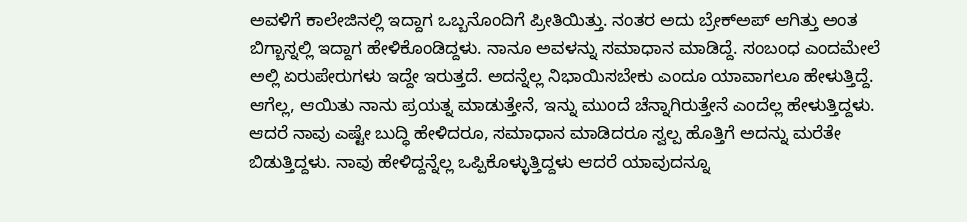ಅವಳಿಗೆ ಕಾಲೇಜಿನಲ್ಲಿ ಇದ್ದಾಗ ಒಬ್ಬನೊಂದಿಗೆ ಪ್ರೀತಿಯಿತ್ತು. ನಂತರ ಅದು ಬ್ರೇಕ್ಅಪ್ ಆಗಿತ್ತು ಅಂತ ಬಿಗ್ಬಾಸ್ನಲ್ಲಿ ಇದ್ದಾಗ ಹೇಳಿಕೊಂಡಿದ್ದಳು. ನಾನೂ ಅವಳನ್ನು ಸಮಾಧಾನ ಮಾಡಿದ್ದೆ. ಸಂಬಂಧ ಎಂದಮೇಲೆ ಅಲ್ಲಿ ಏರುಪೇರುಗಳು ಇದ್ದೇ ಇರುತ್ತದೆ. ಅದನ್ನೆಲ್ಲ ನಿಭಾಯಿಸಬೇಕು ಎಂದೂ ಯಾವಾಗಲೂ ಹೇಳುತ್ತಿದ್ದೆ. ಆಗೆಲ್ಲ, ಆಯಿತು ನಾನು ಪ್ರಯತ್ನ ಮಾಡುತ್ತೇನೆ, ಇನ್ನು ಮುಂದೆ ಚೆನ್ನಾಗಿರುತ್ತೇನೆ ಎಂದೆಲ್ಲ ಹೇಳುತ್ತಿದ್ದಳು. ಆದರೆ ನಾವು ಎಷ್ಟೇ ಬುದ್ಧಿ ಹೇಳಿದರೂ, ಸಮಾಧಾನ ಮಾಡಿದರೂ ಸ್ವಲ್ಪ ಹೊತ್ತಿಗೆ ಅದನ್ನು ಮರೆತೇ ಬಿಡುತ್ತಿದ್ದಳು. ನಾವು ಹೇಳಿದ್ದನ್ನೆಲ್ಲ ಒಪ್ಪಿಕೊಳ್ಳುತ್ತಿದ್ದಳು ಆದರೆ ಯಾವುದನ್ನೂ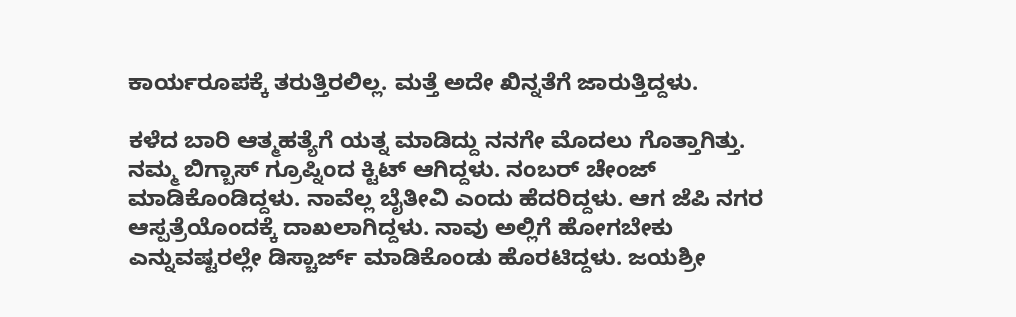ಕಾರ್ಯರೂಪಕ್ಕೆ ತರುತ್ತಿರಲಿಲ್ಲ. ಮತ್ತೆ ಅದೇ ಖಿನ್ನತೆಗೆ ಜಾರುತ್ತಿದ್ದಳು.

ಕಳೆದ ಬಾರಿ ಆತ್ಮಹತ್ಯೆಗೆ ಯತ್ನ ಮಾಡಿದ್ದು ನನಗೇ ಮೊದಲು ಗೊತ್ತಾಗಿತ್ತು. ನಮ್ಮ ಬಿಗ್ಬಾಸ್ ಗ್ರೂಪ್ನಿಂದ ಕ್ಟಿಟ್ ಆಗಿದ್ದಳು. ನಂಬರ್ ಚೇಂಜ್ ಮಾಡಿಕೊಂಡಿದ್ದಳು. ನಾವೆಲ್ಲ ಬೈತೀವಿ ಎಂದು ಹೆದರಿದ್ದಳು. ಆಗ ಜೆಪಿ ನಗರ ಆಸ್ಪತ್ರೆಯೊಂದಕ್ಕೆ ದಾಖಲಾಗಿದ್ದಳು. ನಾವು ಅಲ್ಲಿಗೆ ಹೋಗಬೇಕು ಎನ್ನುವಷ್ಟರಲ್ಲೇ ಡಿಸ್ಚಾರ್ಜ್ ಮಾಡಿಕೊಂಡು ಹೊರಟಿದ್ದಳು. ಜಯಶ್ರೀ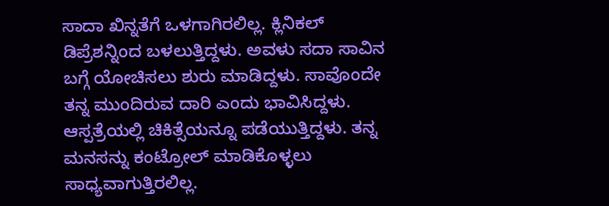ಸಾದಾ ಖಿನ್ನತೆಗೆ ಒಳಗಾಗಿರಲಿಲ್ಲ. ಕ್ಲಿನಿಕಲ್ ಡಿಪ್ರೆಶನ್ನಿಂದ ಬಳಲುತ್ತಿದ್ದಳು. ಅವಳು ಸದಾ ಸಾವಿನ ಬಗ್ಗೆ ಯೋಚಿಸಲು ಶುರು ಮಾಡಿದ್ದಳು. ಸಾವೊಂದೇ ತನ್ನ ಮುಂದಿರುವ ದಾರಿ ಎಂದು ಭಾವಿಸಿದ್ದಳು. ಆಸ್ಪತ್ರೆಯಲ್ಲಿ ಚಿಕಿತ್ಸೆಯನ್ನೂ ಪಡೆಯುತ್ತಿದ್ದಳು. ತನ್ನ ಮನಸನ್ನು ಕಂಟ್ರೋಲ್ ಮಾಡಿಕೊಳ್ಳಲು ಸಾಧ್ಯವಾಗುತ್ತಿರಲಿಲ್ಲ.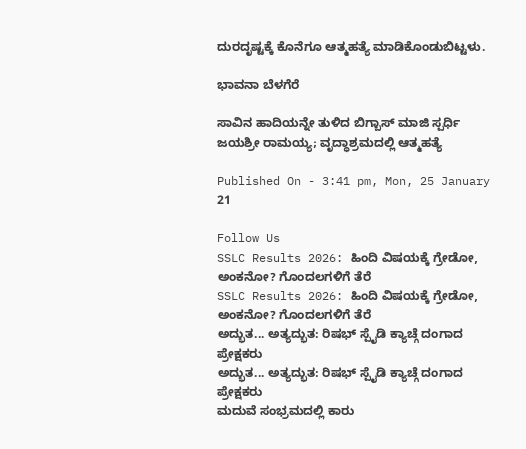ದುರದೃಷ್ಟಕ್ಕೆ ಕೊನೆಗೂ ಆತ್ಮಹತ್ಯೆ ಮಾಡಿಕೊಂಡುಬಿಟ್ಟಳು.

ಭಾವನಾ ಬೆಳಗೆರೆ

ಸಾವಿನ ಹಾದಿಯನ್ನೇ ತುಳಿದ ಬಿಗ್ಬಾಸ್ ಮಾಜಿ ಸ್ಪರ್ಧಿ ಜಯಶ್ರೀ ರಾಮಯ್ಯ; ವೃದ್ಧಾಶ್ರಮದಲ್ಲಿ ಆತ್ಮಹತ್ಯೆ

Published On - 3:41 pm, Mon, 25 January 21

Follow Us
SSLC Results 2026: ಹಿಂದಿ ವಿಷಯಕ್ಕೆ ಗ್ರೇಡೋ, ಅಂಕನೋ? ಗೊಂದಲಗಳಿಗೆ ತೆರೆ
SSLC Results 2026: ಹಿಂದಿ ವಿಷಯಕ್ಕೆ ಗ್ರೇಡೋ, ಅಂಕನೋ? ಗೊಂದಲಗಳಿಗೆ ತೆರೆ
ಅದ್ಭುತ... ಅತ್ಯದ್ಭುತ: ರಿಷಭ್ ಸ್ಪೈಡಿ ಕ್ಯಾಚ್ಗೆ ದಂಗಾದ ಪ್ರೇಕ್ಷಕರು
ಅದ್ಭುತ... ಅತ್ಯದ್ಭುತ: ರಿಷಭ್ ಸ್ಪೈಡಿ ಕ್ಯಾಚ್ಗೆ ದಂಗಾದ ಪ್ರೇಕ್ಷಕರು
ಮದುವೆ ಸಂಭ್ರಮದಲ್ಲಿ ಕಾರು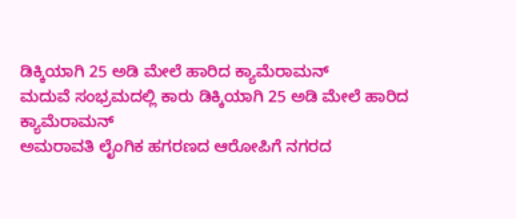ಡಿಕ್ಕಿಯಾಗಿ 25 ಅಡಿ ಮೇಲೆ ಹಾರಿದ ಕ್ಯಾಮೆರಾಮನ್
ಮದುವೆ ಸಂಭ್ರಮದಲ್ಲಿ ಕಾರು ಡಿಕ್ಕಿಯಾಗಿ 25 ಅಡಿ ಮೇಲೆ ಹಾರಿದ ಕ್ಯಾಮೆರಾಮನ್
ಅಮರಾವತಿ ಲೈಂಗಿಕ ಹಗರಣದ ಆರೋಪಿಗೆ ನಗರದ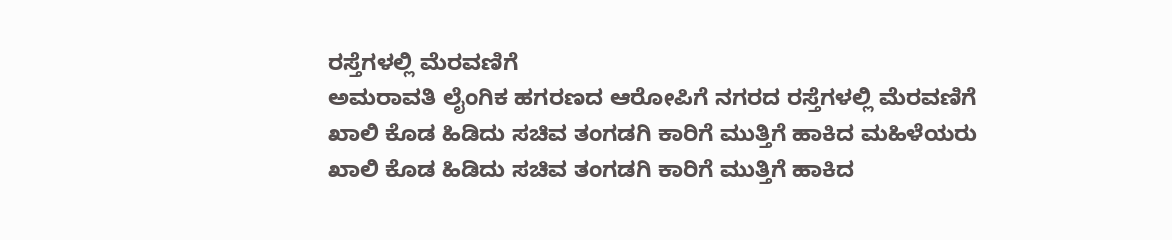ರಸ್ತೆಗಳಲ್ಲಿ ಮೆರವಣಿಗೆ
ಅಮರಾವತಿ ಲೈಂಗಿಕ ಹಗರಣದ ಆರೋಪಿಗೆ ನಗರದ ರಸ್ತೆಗಳಲ್ಲಿ ಮೆರವಣಿಗೆ
ಖಾಲಿ ಕೊಡ ಹಿಡಿದು ಸಚಿವ ತಂಗಡಗಿ ಕಾರಿಗೆ ಮುತ್ತಿಗೆ ಹಾಕಿದ ಮಹಿಳೆಯರು
ಖಾಲಿ ಕೊಡ ಹಿಡಿದು ಸಚಿವ ತಂಗಡಗಿ ಕಾರಿಗೆ ಮುತ್ತಿಗೆ ಹಾಕಿದ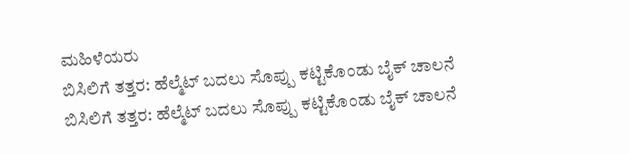ಮಹಿಳೆಯರು
ಬಿಸಿಲಿಗೆ ತತ್ತರ: ಹೆಲ್ಮೆಟ್ ಬದಲು ಸೊಪ್ಪು ಕಟ್ಟಿಕೊಂಡು ಬೈಕ್ ಚಾಲನೆ
ಬಿಸಿಲಿಗೆ ತತ್ತರ: ಹೆಲ್ಮೆಟ್ ಬದಲು ಸೊಪ್ಪು ಕಟ್ಟಿಕೊಂಡು ಬೈಕ್ ಚಾಲನೆ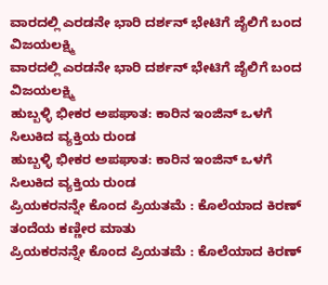ವಾರದಲ್ಲಿ ಎರಡನೇ ಭಾರಿ ದರ್ಶನ್ ಭೇಟಿಗೆ ಜೈಲಿಗೆ ಬಂದ ವಿಜಯಲಕ್ಷ್ಮಿ
ವಾರದಲ್ಲಿ ಎರಡನೇ ಭಾರಿ ದರ್ಶನ್ ಭೇಟಿಗೆ ಜೈಲಿಗೆ ಬಂದ ವಿಜಯಲಕ್ಷ್ಮಿ
ಹುಬ್ಬಳ್ಳಿ ಭೀಕರ ಅಪಘಾತ: ಕಾರಿನ ಇಂಜಿನ್ ಒಳಗೆ ಸಿಲುಕಿದ ವ್ಯಕ್ತಿಯ ರುಂಡ
ಹುಬ್ಬಳ್ಳಿ ಭೀಕರ ಅಪಘಾತ: ಕಾರಿನ ಇಂಜಿನ್ ಒಳಗೆ ಸಿಲುಕಿದ ವ್ಯಕ್ತಿಯ ರುಂಡ
ಪ್ರಿಯಕರನನ್ನೇ ಕೊಂದ ಪ್ರಿಯತಮೆ : ಕೊಲೆಯಾದ ಕಿರಣ್ ತಂದೆಯ ಕಣ್ಣೀರ ಮಾತು
ಪ್ರಿಯಕರನನ್ನೇ ಕೊಂದ ಪ್ರಿಯತಮೆ : ಕೊಲೆಯಾದ ಕಿರಣ್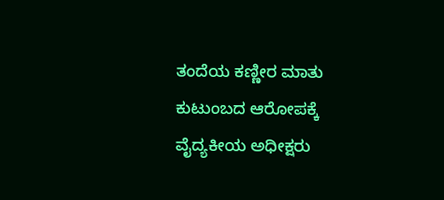ತಂದೆಯ ಕಣ್ಣೀರ ಮಾತು
ಕುಟುಂಬದ ಆರೋಪಕ್ಕೆ ವೈದ್ಯಕೀಯ ಅಧೀಕ್ಷರು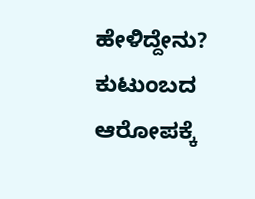ಹೇಳಿದ್ದೇನು?
ಕುಟುಂಬದ ಆರೋಪಕ್ಕೆ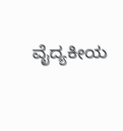ವೈದ್ಯಕೀಯ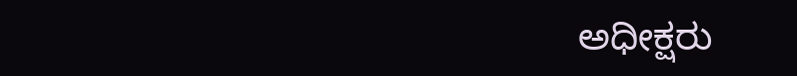ಅಧೀಕ್ಷರು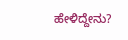ಹೇಳಿದ್ದೇನು?